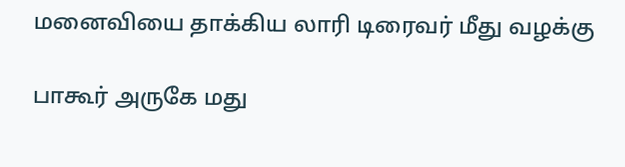மனைவியை தாக்கிய லாரி டிரைவர் மீது வழக்கு

பாகூர் அருகே மது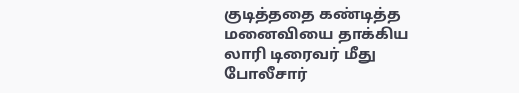குடித்ததை கண்டித்த மனைவியை தாக்கிய லாரி டிரைவர் மீது போலீசார்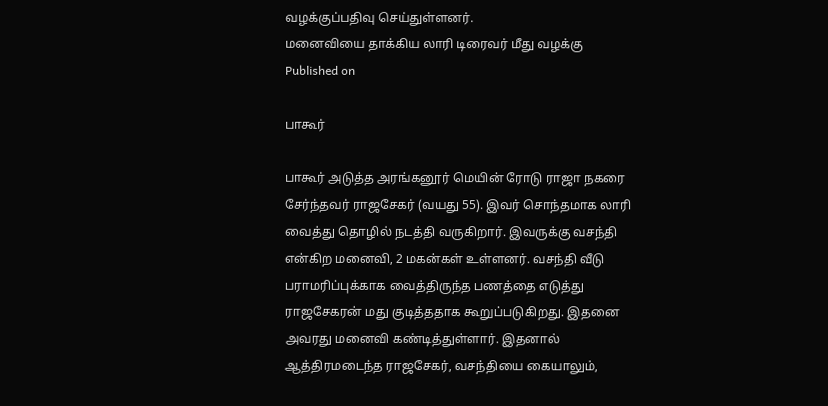வழக்குப்பதிவு செய்துள்ளனர்.
மனைவியை தாக்கிய லாரி டிரைவர் மீது வழக்கு
Published on

பாகூர்

பாகூர் அடுத்த அரங்கனூர் மெயின் ரோடு ராஜா நகரை சேர்ந்தவர் ராஜசேகர் (வயது 55). இவர் சொந்தமாக லாரி வைத்து தொழில் நடத்தி வருகிறார். இவருக்கு வசந்தி என்கிற மனைவி, 2 மகன்கள் உள்ளனர். வசந்தி வீடு பராமரிப்புக்காக வைத்திருந்த பணத்தை எடுத்து ராஜசேகரன் மது குடித்ததாக கூறுப்படுகிறது. இதனை அவரது மனைவி கண்டித்துள்ளார். இதனால் ஆத்திரமடைந்த ராஜசேகர், வசந்தியை கையாலும்,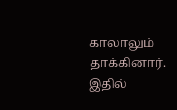காலாலும் தாக்கினார். இதில்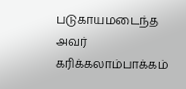படுகாயமடைந்த அவர் கரிக்கலாம்பாக்கம்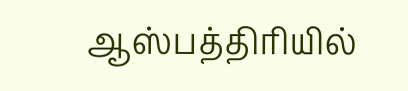ஆஸ்பத்திரியில்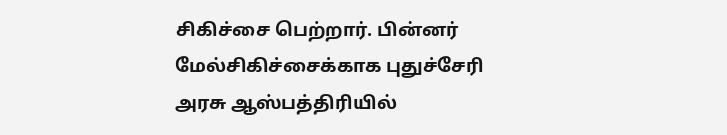சிகிச்சை பெற்றார். பின்னர் மேல்சிகிச்சைக்காக புதுச்சேரி அரசு ஆஸ்பத்திரியில்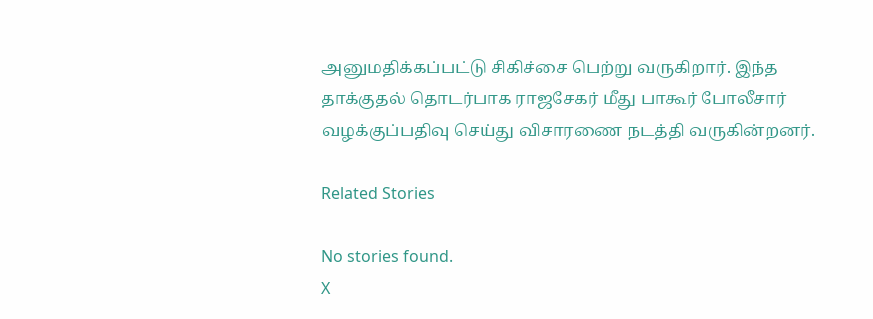அனுமதிக்கப்பட்டு சிகிச்சை பெற்று வருகிறார். இந்த தாக்குதல் தொடர்பாக ராஜசேகர் மீது பாகூர் போலீசார் வழக்குப்பதிவு செய்து விசாரணை நடத்தி வருகின்றனர்.

Related Stories

No stories found.
X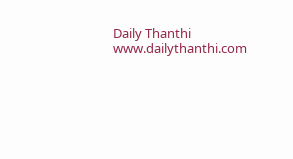Daily Thanthi
www.dailythanthi.com